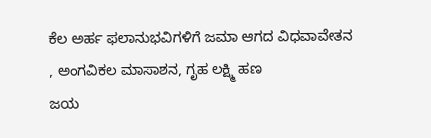ಕೆಲ ಅರ್ಹ ಫಲಾನುಭವಿಗಳಿಗೆ ಜಮಾ ಆಗದ ವಿಧವಾವೇತನ , ಅಂಗವಿಕಲ ಮಾಸಾಶನ, ಗೃಹ ಲಕ್ಷ್ಮಿ ಹಣ                                                                  ಜಯ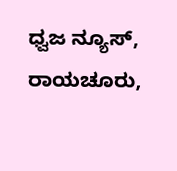ಧ್ವಜ ನ್ಯೂಸ್, ರಾಯಚೂರು,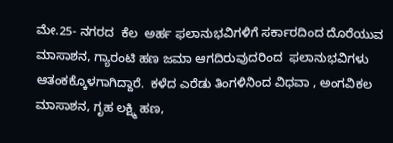ಮೇ.25- ನಗರದ  ಕೆಲ  ಅರ್ಹ ಫಲಾನುಭವಿಗಳಿಗೆ ಸರ್ಕಾರದಿಂದ ದೊರೆಯುವ ಮಾಸಾಶನ, ಗ್ಯಾರಂಟಿ ಹಣ ಜಮಾ ಆಗದಿರುವುದರಿಂದ  ಫಲಾನುಭವಿಗಳು ಆತಂಕಕ್ಕೊಳಗಾಗಿದ್ದಾರೆ.  ಕಳೆದ ಎರೆಡು ತಿಂಗಳಿನಿಂದ ವಿಧವಾ , ಅಂಗವಿಕಲ ಮಾಸಾಶನ, ಗೃಹ ಲಕ್ಷ್ಮಿ ಹಣ,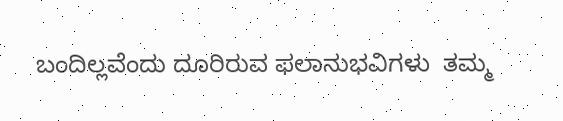ಬಂದಿಲ್ಲವೆಂದು ದೂರಿರುವ ಫಲಾನುಭವಿಗಳು  ತಮ್ಮ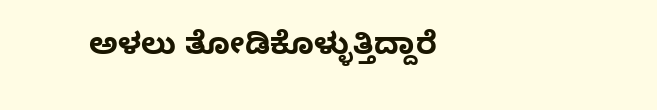ಅಳಲು ತೋಡಿಕೊಳ್ಳುತ್ತಿದ್ದಾರೆ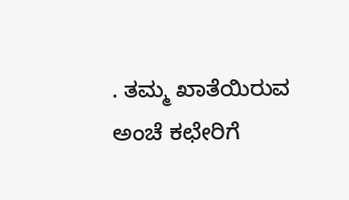. ತಮ್ಮ ಖಾತೆಯಿರುವ ಅಂಚೆ ಕಛೇರಿಗೆ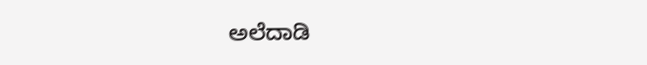ಅಲೆದಾಡಿ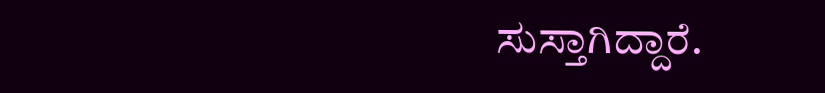ಸುಸ್ತಾಗಿದ್ದಾರೆ.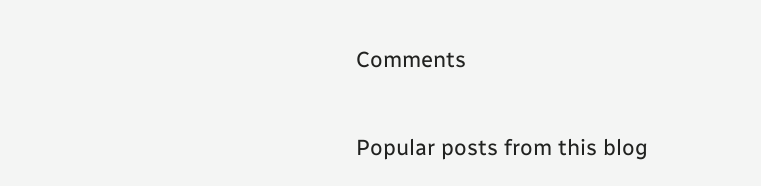Comments

Popular posts from this blog